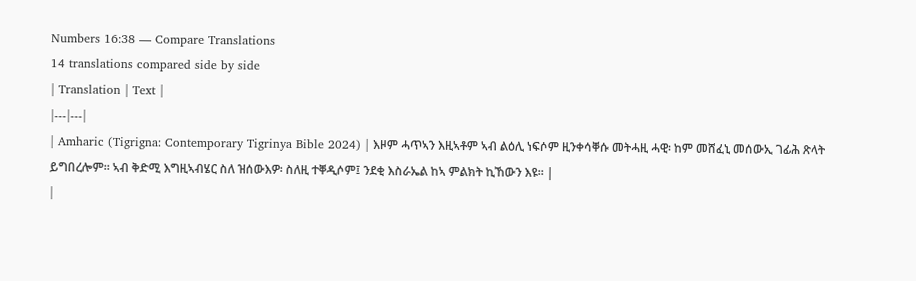Numbers 16:38 — Compare Translations
14 translations compared side by side
| Translation | Text |
|---|---|
| Amharic (Tigrigna: Contemporary Tigrinya Bible 2024) | እዞም ሓጥኣን እዚኣቶም ኣብ ልዕሊ ነፍሶም ዚንቀሳቐሱ መትሓዚ ሓዊ፡ ከም መሸፈኒ መሰውኢ ገፊሕ ጽላት ይግበረሎም። ኣብ ቅድሚ እግዚኣብሄር ስለ ዝሰውእዎ፡ ስለዚ ተቐዲሶም፤ ንደቂ እስራኤል ከኣ ምልክት ኪኸውን እዩ። |
|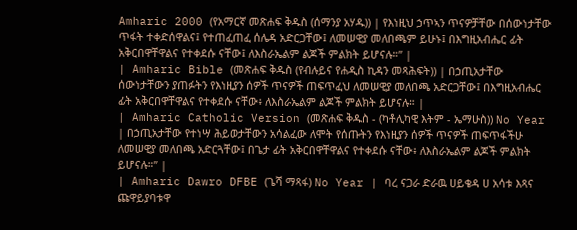Amharic 2000 (የአማርኛ መጽሐፍ ቅዱስ (ሰማንያ አሃዱ)) | የእነዚህ ኃጥኣን ጥናዎቻቸው በሰውነታቸው ጥፋት ተቀድሰዋልና፤ የተጠፈጠፈ ሰሌዳ አድርጋቸው፤ ለመሠዊያ መለበጫም ይሁኑ፤ በእግዚአብሔር ፊት አቅርበዋቸዋልና የተቀደሱ ናቸው፤ ለእስራኤልም ልጆች ምልክት ይሆናሉ።” |
| Amharic Bible (መጽሐፍ ቅዱስ (የብሉይና የሐዲስ ኪዳን መጻሕፍት)) | በኃጢአታቸው ሰውነታቸውን ያጠፉትን የእነዚያን ሰዎች ጥናዎች ጠፍጥፈህ ለመሠዊያ መለበጫ አድርጋቸው፤ በእግዚአብሔር ፊት አቅርበዋቸዋልና የተቀደሱ ናቸው፥ ለእስራኤልም ልጆች ምልክት ይሆናሉ። |
| Amharic Catholic Version (መጽሐፍ ቅዱስ - (ካቶሊካዊ እትም - ኤማሁስ)) No Year | በኃጢአታቸው የተነሣ ሕይወታቸውን አሳልፈው ለሞት የሰጡትን የእነዚያን ሰዎች ጥናዎች ጠፍጥፋችሁ ለመሠዊያ መለበጫ አድርጓቸው፤ በጌታ ፊት አቅርበዋቸዋልና የተቀደሱ ናቸው፥ ለእስራኤልም ልጆች ምልክት ይሆናሉ።” |
| Amharic Dawro DFBE (ጌሻ ማጻፋ) No Year | ባረ ናጋራ ድራዉ ሀይቄዳ ሀ አሳቱ እጻና ጩዋይያባቱዋ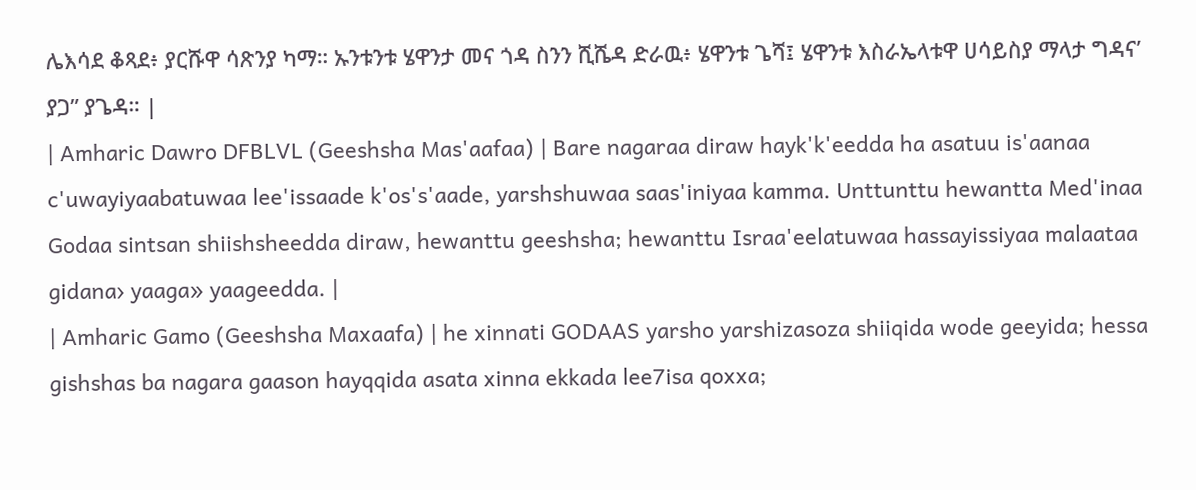ሌእሳደ ቆጻደ፥ ያርሹዋ ሳጽንያ ካማ። ኡንቱንቱ ሄዋንታ መና ጎዳ ስንን ሺሼዳ ድራዉ፥ ሄዋንቱ ጌሻ፤ ሄዋንቱ እስራኤላቱዋ ሀሳይስያ ማላታ ግዳና’ ያጋ” ያጌዳ። |
| Amharic Dawro DFBLVL (Geeshsha Mas'aafaa) | Bare nagaraa diraw hayk'k'eedda ha asatuu is'aanaa c'uwayiyaabatuwaa lee'issaade k'os's'aade, yarshshuwaa saas'iniyaa kamma. Unttunttu hewantta Med'inaa Godaa sintsan shiishsheedda diraw, hewanttu geeshsha; hewanttu Israa'eelatuwaa hassayissiyaa malaataa gidana› yaaga» yaageedda. |
| Amharic Gamo (Geeshsha Maxaafa) | he xinnati GODAAS yarsho yarshizasoza shiiqida wode geeyida; hessa gishshas ba nagara gaason hayqqida asata xinna ekkada lee7isa qoxxa;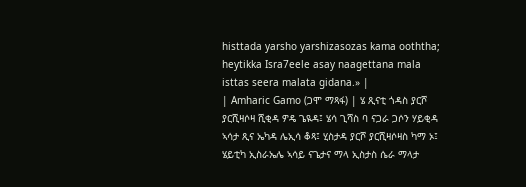histtada yarsho yarshizasozas kama ooththa; heytikka Isra7eele asay naagettana mala isttas seera malata gidana.» |
| Amharic Gamo (ጋሞ ማጻፋ) | ሄ ጺናቲ ጎዳስ ያርሾ ያርሺዛሶዛ ሺቂዳ ዎዴ ጌዪዳ፤ ሄሳ ጊሻስ ባ ናጋራ ጋሶን ሃይቂዳ ኣሳታ ጺና ኤካዳ ሌኢሳ ቆጻ፤ ሂስታዳ ያርሾ ያርሺዛሶዛስ ካማ ኦ፤ ሄይቲካ ኢስራኤሌ ኣሳይ ናጌታና ማላ ኢስታስ ሴራ ማላታ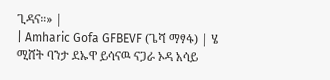ጊዳና።» |
| Amharic Gofa GFBEVF (ጌሻ ማፃፋ) | ሄ ሚሸት ባንታ ደኡዋ ይሳናዉ ናጋራ ኦዳ አሳይ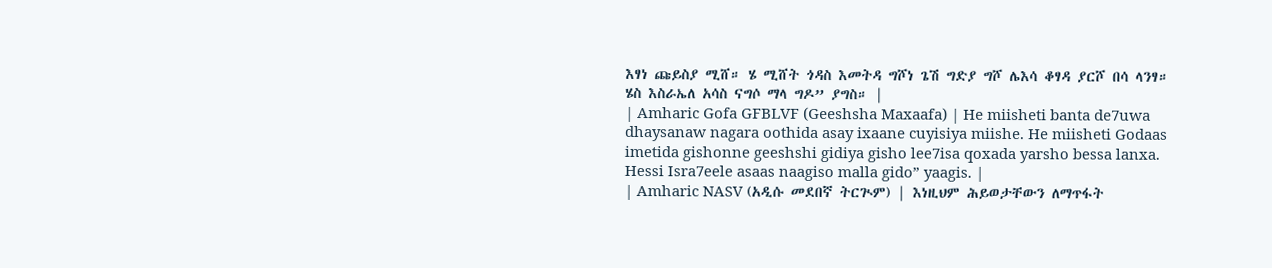እፃነ ጩይስያ ሚሸ። ሄ ሚሸት ጎዳስ እመትዳ ግሾነ ጌሽ ግድያ ግሾ ሌእሳ ቆፃዳ ያርሾ በሳ ላንፃ። ሄስ እስራኤለ አሳስ ናግሶ ማላ ግዶ” ያግስ። |
| Amharic Gofa GFBLVF (Geeshsha Maxaafa) | He miisheti banta de7uwa dhaysanaw nagara oothida asay ixaane cuyisiya miishe. He miisheti Godaas imetida gishonne geeshshi gidiya gisho lee7isa qoxada yarsho bessa lanxa. Hessi Isra7eele asaas naagiso malla gido” yaagis. |
| Amharic NASV (አዲሱ መደበኛ ትርጒም) | እነዚህም ሕይወታቸውን ለማጥፋት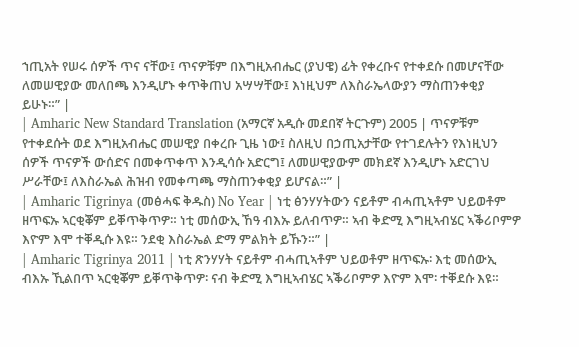ኀጢአት የሠሩ ሰዎች ጥና ናቸው፤ ጥናዎቹም በእግዚአብሔር (ያህዌ) ፊት የቀረቡና የተቀደሱ በመሆናቸው ለመሠዊያው መለበጫ እንዲሆኑ ቀጥቅጠህ አሣሣቸው፤ እነዚህም ለእስራኤላውያን ማስጠንቀቂያ ይሁኑ።” |
| Amharic New Standard Translation (አማርኛ አዲሱ መደበኛ ትርጉም) 2005 | ጥናዎቹም የተቀደሱት ወደ እግዚአብሔር መሠዊያ በቀረቡ ጊዜ ነው፤ ስለዚህ በኃጢአታቸው የተገደሉትን የእነዚህን ሰዎች ጥናዎች ውሰድና በመቀጥቀጥ እንዲሳሱ አድርግ፤ ለመሠዊያውም መክደኛ እንዲሆኑ አድርገህ ሥራቸው፤ ለእስራኤል ሕዝብ የመቀጣጫ ማስጠንቀቂያ ይሆናል።” |
| Amharic Tigrinya (መፅሓፍ ቅዱስ) No Year | ነቲ ፅንሃሃትውን ናይቶም ብሓጢኣቶም ህይወቶም ዘጥፍኡ ኣርቂቖም ይቐጥቅጥዎ። ነቲ መሰውኢ ኸዓ ብእኡ ይለብጥዎ። ኣብ ቅድሚ እግዚኣብሄር ኣቕሪቦምዎ እዮም እሞ ተቐዲሱ እዩ። ንደቂ እስራኤል ድማ ምልክት ይኹን።” |
| Amharic Tigrinya 2011 | ነቲ ጽንሃሃት ናይቶም ብሓጢኣቶም ህይወቶም ዘጥፍኡ፡ እቲ መሰውኢ ብእኡ ኺልበጥ ኣርቂቖም ይቐጥቅጥዎ፡ ናብ ቅድሚ እግዚኣብሄር ኣቕሪቦምዎ እዮም እሞ፡ ተቐደሱ እዩ።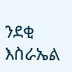ንደቂ እስራኤል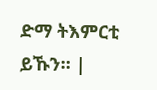ድማ ትእምርቲ ይኹን። |